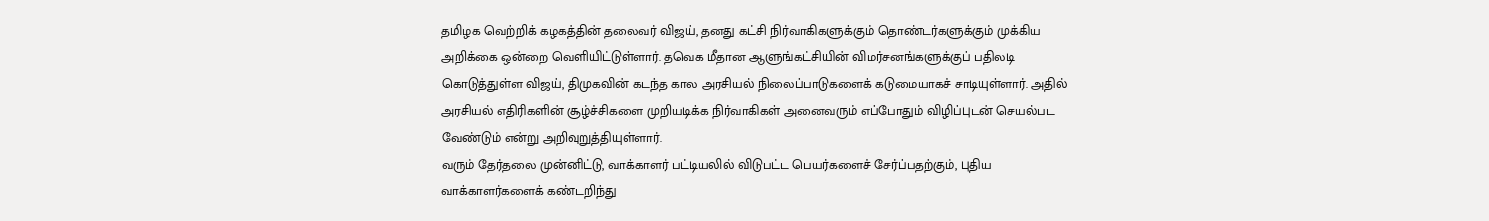தமிழக வெற்றிக் கழகத்தின் தலைவர் விஜய், தனது கட்சி நிர்வாகிகளுக்கும் தொண்டர்களுக்கும் முக்கிய அறிக்கை ஒன்றை வெளியிட்டுள்ளார். தவெக மீதான ஆளுங்கட்சியின் விமர்சனங்களுக்குப் பதிலடி கொடுத்துள்ள விஜய், திமுகவின் கடந்த கால அரசியல் நிலைப்பாடுகளைக் கடுமையாகச் சாடியுள்ளார். அதில் அரசியல் எதிரிகளின் சூழ்ச்சிகளை முறியடிக்க நிர்வாகிகள் அனைவரும் எப்போதும் விழிப்புடன் செயல்பட வேண்டும் என்று அறிவுறுத்தியுள்ளார்.
வரும் தேர்தலை முன்னிட்டு, வாக்காளர் பட்டியலில் விடுபட்ட பெயர்களைச் சேர்ப்பதற்கும், புதிய வாக்காளர்களைக் கண்டறிந்து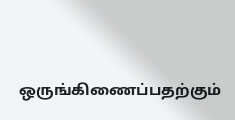ஒருங்கிணைப்பதற்கும்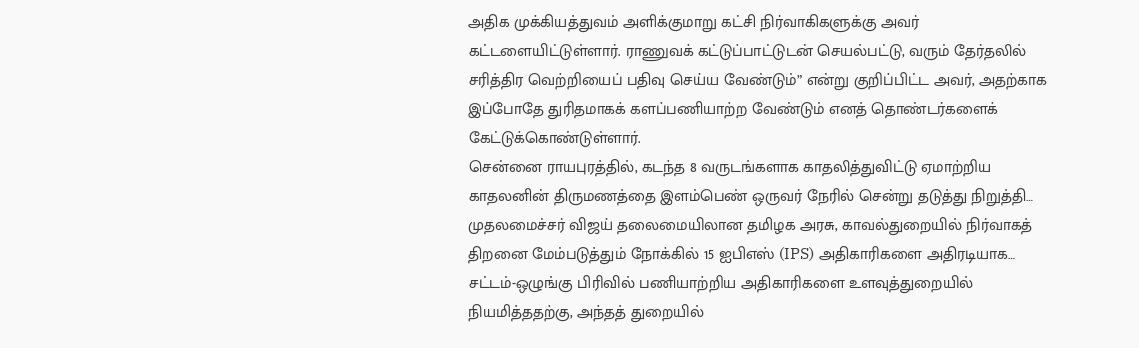அதிக முக்கியத்துவம் அளிக்குமாறு கட்சி நிர்வாகிகளுக்கு அவர் கட்டளையிட்டுள்ளார். ராணுவக் கட்டுப்பாட்டுடன் செயல்பட்டு, வரும் தேர்தலில் சரித்திர வெற்றியைப் பதிவு செய்ய வேண்டும்” என்று குறிப்பிட்ட அவர், அதற்காக இப்போதே துரிதமாகக் களப்பணியாற்ற வேண்டும் எனத் தொண்டர்களைக் கேட்டுக்கொண்டுள்ளார்.
சென்னை ராயபுரத்தில், கடந்த 8 வருடங்களாக காதலித்துவிட்டு ஏமாற்றிய காதலனின் திருமணத்தை இளம்பெண் ஒருவர் நேரில் சென்று தடுத்து நிறுத்தி…
முதலமைச்சர் விஜய் தலைமையிலான தமிழக அரசு, காவல்துறையில் நிர்வாகத் திறனை மேம்படுத்தும் நோக்கில் 15 ஐபிஎஸ் (IPS) அதிகாரிகளை அதிரடியாக…
சட்டம்-ஒழுங்கு பிரிவில் பணியாற்றிய அதிகாரிகளை உளவுத்துறையில் நியமித்ததற்கு, அந்தத் துறையில்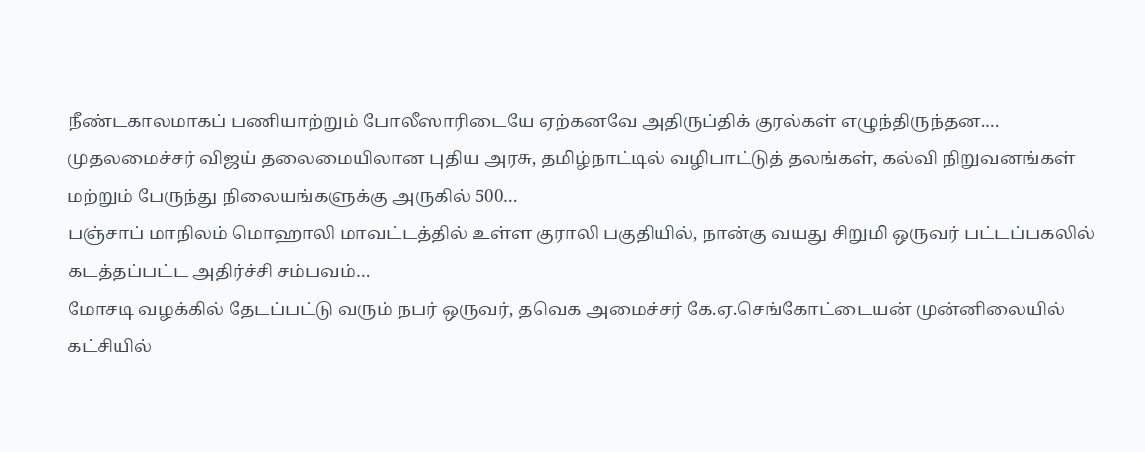நீண்டகாலமாகப் பணியாற்றும் போலீஸாரிடையே ஏற்கனவே அதிருப்திக் குரல்கள் எழுந்திருந்தன.…
முதலமைச்சர் விஜய் தலைமையிலான புதிய அரசு, தமிழ்நாட்டில் வழிபாட்டுத் தலங்கள், கல்வி நிறுவனங்கள் மற்றும் பேருந்து நிலையங்களுக்கு அருகில் 500…
பஞ்சாப் மாநிலம் மொஹாலி மாவட்டத்தில் உள்ள குராலி பகுதியில், நான்கு வயது சிறுமி ஒருவர் பட்டப்பகலில் கடத்தப்பட்ட அதிர்ச்சி சம்பவம்…
மோசடி வழக்கில் தேடப்பட்டு வரும் நபர் ஒருவர், தவெக அமைச்சர் கே.ஏ.செங்கோட்டையன் முன்னிலையில் கட்சியில்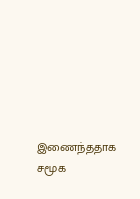இணைந்ததாக சமூக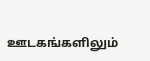ஊடகங்களிலும்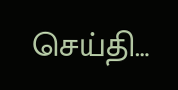செய்தி…